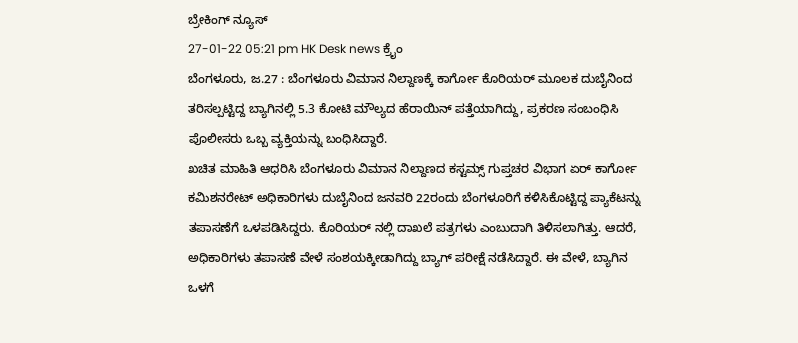ಬ್ರೇಕಿಂಗ್ ನ್ಯೂಸ್
27-01-22 05:21 pm HK Desk news ಕ್ರೈಂ
ಬೆಂಗಳೂರು, ಜ.27 : ಬೆಂಗಳೂರು ವಿಮಾನ ನಿಲ್ದಾಣಕ್ಕೆ ಕಾರ್ಗೋ ಕೊರಿಯರ್ ಮೂಲಕ ದುಬೈನಿಂದ ತರಿಸಲ್ಪಟ್ಟಿದ್ದ ಬ್ಯಾಗಿನಲ್ಲಿ 5.3 ಕೋಟಿ ಮೌಲ್ಯದ ಹೆರಾಯಿನ್ ಪತ್ತೆಯಾಗಿದ್ದು, ಪ್ರಕರಣ ಸಂಬಂಧಿಸಿ ಪೊಲೀಸರು ಒಬ್ಬ ವ್ಯಕ್ತಿಯನ್ನು ಬಂಧಿಸಿದ್ದಾರೆ.
ಖಚಿತ ಮಾಹಿತಿ ಆಧರಿಸಿ ಬೆಂಗಳೂರು ವಿಮಾನ ನಿಲ್ದಾಣದ ಕಸ್ಟಮ್ಸ್ ಗುಪ್ತಚರ ವಿಭಾಗ ಏರ್ ಕಾರ್ಗೋ ಕಮಿಶನರೇಟ್ ಅಧಿಕಾರಿಗಳು ದುಬೈನಿಂದ ಜನವರಿ 22ರಂದು ಬೆಂಗಳೂರಿಗೆ ಕಳಿಸಿಕೊಟ್ಟಿದ್ದ ಪ್ಯಾಕೆಟನ್ನು ತಪಾಸಣೆಗೆ ಒಳಪಡಿಸಿದ್ದರು. ಕೊರಿಯರ್ ನಲ್ಲಿ ದಾಖಲೆ ಪತ್ರಗಳು ಎಂಬುದಾಗಿ ತಿಳಿಸಲಾಗಿತ್ತು. ಆದರೆ, ಅಧಿಕಾರಿಗಳು ತಪಾಸಣೆ ವೇಳೆ ಸಂಶಯಕ್ಕೀಡಾಗಿದ್ದು ಬ್ಯಾಗ್ ಪರೀಕ್ಷೆ ನಡೆಸಿದ್ದಾರೆ. ಈ ವೇಳೆ, ಬ್ಯಾಗಿನ ಒಳಗೆ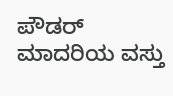ಪೌಡರ್ ಮಾದರಿಯ ವಸ್ತು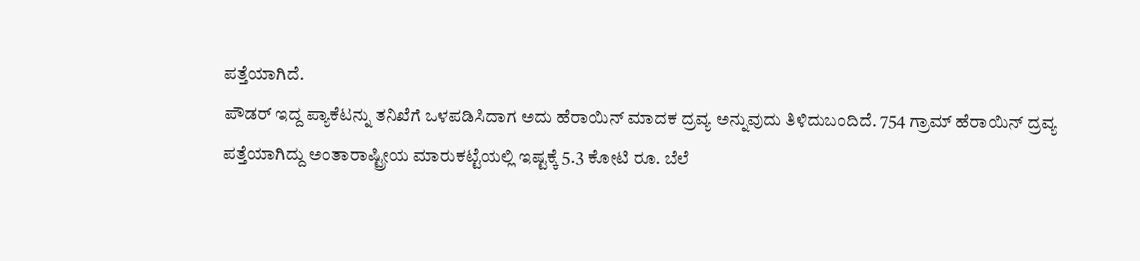ಪತ್ತೆಯಾಗಿದೆ.
ಪೌಡರ್ ಇದ್ದ ಪ್ಯಾಕೆಟನ್ನು ತನಿಖೆಗೆ ಒಳಪಡಿಸಿದಾಗ ಅದು ಹೆರಾಯಿನ್ ಮಾದಕ ದ್ರವ್ಯ ಅನ್ನುವುದು ತಿಳಿದುಬಂದಿದೆ. 754 ಗ್ರಾಮ್ ಹೆರಾಯಿನ್ ದ್ರವ್ಯ ಪತ್ತೆಯಾಗಿದ್ದು ಅಂತಾರಾಷ್ಟ್ರೀಯ ಮಾರುಕಟ್ಟೆಯಲ್ಲಿ ಇಷ್ಟಕ್ಕೆ 5.3 ಕೋಟಿ ರೂ. ಬೆಲೆ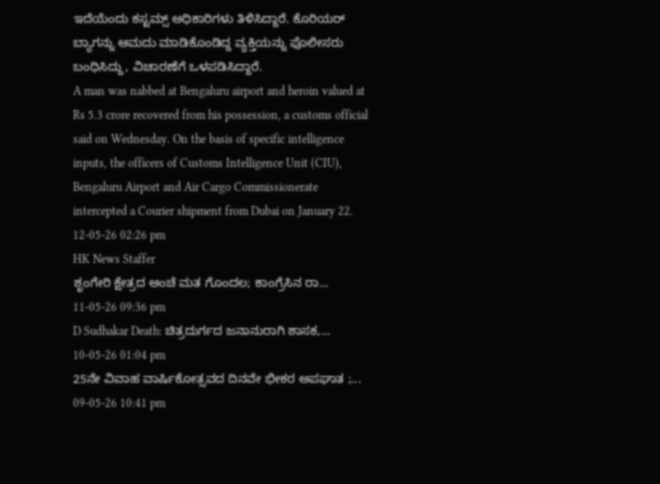ಇದೆಯೆಂದು ಕಸ್ಟಮ್ಸ್ ಅಧಿಕಾರಿಗಳು ತಿಳಿಸಿದ್ದಾರೆ. ಕೊರಿಯರ್ ಬ್ಯಾಗನ್ನು ಆಮದು ಮಾಡಿಕೊಂಡಿದ್ದ ವ್ಯಕ್ತಿಯನ್ನು ಪೊಲೀಸರು ಬಂಧಿಸಿದ್ದು, ವಿಚಾರಣೆಗೆ ಒಳಪಡಿಸಿದ್ದಾರೆ.
A man was nabbed at Bengaluru airport and heroin valued at Rs 5.3 crore recovered from his possession, a customs official said on Wednesday. On the basis of specific intelligence inputs, the officers of Customs Intelligence Unit (CIU), Bengaluru Airport and Air Cargo Commissionerate intercepted a Courier shipment from Dubai on January 22.
12-05-26 02:26 pm
HK News Staffer
ಶೃಂಗೇರಿ ಕ್ಷೇತ್ರದ ಅಂಚೆ ಮತ ಗೊಂದಲ; ಕಾಂಗ್ರೆಸಿನ ರಾ...
11-05-26 09:36 pm
D Sudhakar Death: ಚಿತ್ರದುರ್ಗದ ಜನಾನುರಾಗಿ ಶಾಸಕ,...
10-05-26 01:04 pm
25ನೇ ವಿವಾಹ ವಾರ್ಷಿಕೋತ್ಸವದ ದಿನವೇ ಭೀಕರ ಅಪಘಾತ ;...
09-05-26 10:41 pm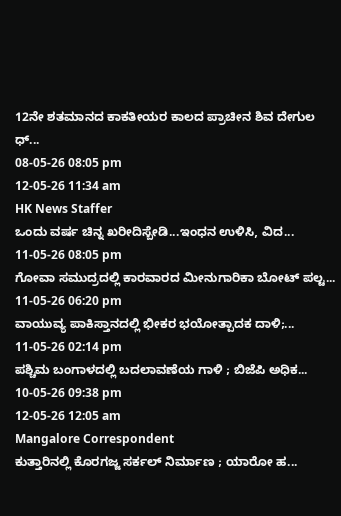12ನೇ ಶತಮಾನದ ಕಾಕತೀಯರ ಕಾಲದ ಪ್ರಾಚೀನ ಶಿವ ದೇಗುಲ ಧ್...
08-05-26 08:05 pm
12-05-26 11:34 am
HK News Staffer
ಒಂದು ವರ್ಷ ಚಿನ್ನ ಖರೀದಿಸ್ಬೇಡಿ...ಇಂಧನ ಉಳಿಸಿ, ವಿದ...
11-05-26 08:05 pm
ಗೋವಾ ಸಮುದ್ರದಲ್ಲಿ ಕಾರವಾರದ ಮೀನುಗಾರಿಕಾ ಬೋಟ್ ಪಲ್ಟ...
11-05-26 06:20 pm
ವಾಯುವ್ಯ ಪಾಕಿಸ್ತಾನದಲ್ಲಿ ಭೀಕರ ಭಯೋತ್ಪಾದಕ ದಾಳಿ;...
11-05-26 02:14 pm
ಪಶ್ಚಿಮ ಬಂಗಾಳದಲ್ಲಿ ಬದಲಾವಣೆಯ ಗಾಳಿ ; ಬಿಜೆಪಿ ಅಧಿಕ...
10-05-26 09:38 pm
12-05-26 12:05 am
Mangalore Correspondent
ಕುತ್ತಾರಿನಲ್ಲಿ ಕೊರಗಜ್ಜ ಸರ್ಕಲ್ ನಿರ್ಮಾಣ ; ಯಾರೋ ಹ...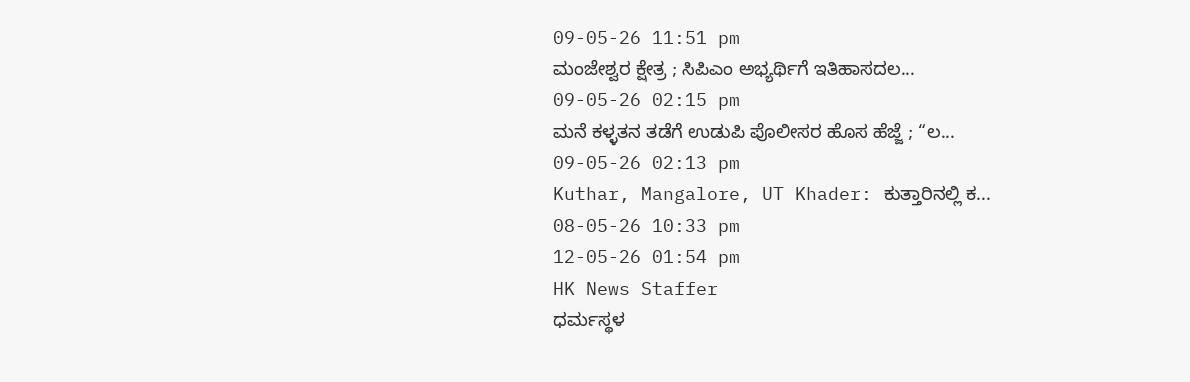09-05-26 11:51 pm
ಮಂಜೇಶ್ವರ ಕ್ಷೇತ್ರ ; ಸಿಪಿಎಂ ಅಭ್ಯರ್ಥಿಗೆ ಇತಿಹಾಸದಲ...
09-05-26 02:15 pm
ಮನೆ ಕಳ್ಳತನ ತಡೆಗೆ ಉಡುಪಿ ಪೊಲೀಸರ ಹೊಸ ಹೆಜ್ಜೆ ; “ಲ...
09-05-26 02:13 pm
Kuthar, Mangalore, UT Khader: ಕುತ್ತಾರಿನಲ್ಲಿ ಕ...
08-05-26 10:33 pm
12-05-26 01:54 pm
HK News Staffer
ಧರ್ಮಸ್ಥಳ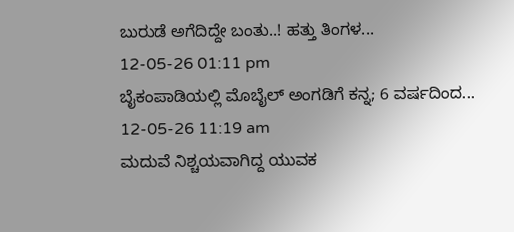ಬುರುಡೆ ಅಗೆದಿದ್ದೇ ಬಂತು..! ಹತ್ತು ತಿಂಗಳ...
12-05-26 01:11 pm
ಬೈಕಂಪಾಡಿಯಲ್ಲಿ ಮೊಬೈಲ್ ಅಂಗಡಿಗೆ ಕನ್ನ; 6 ವರ್ಷದಿಂದ...
12-05-26 11:19 am
ಮದುವೆ ನಿಶ್ಚಯವಾಗಿದ್ದ ಯುವಕ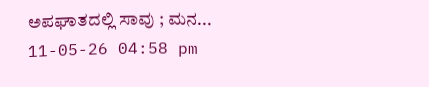ಅಪಘಾತದಲ್ಲಿ ಸಾವು ; ಮನ...
11-05-26 04:58 pm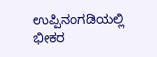ಉಪ್ಪಿನಂಗಡಿಯಲ್ಲಿ ಭೀಕರ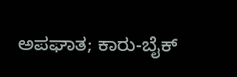ಅಪಘಾತ; ಕಾರು-ಬೈಕ್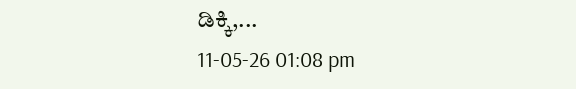ಡಿಕ್ಕಿ,...
11-05-26 01:08 pm